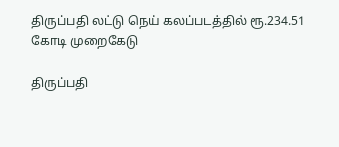திருப்பதி லட்டு நெய் கலப்படத்தில் ரூ.234.51 கோடி முறைகேடு

திருப்பதி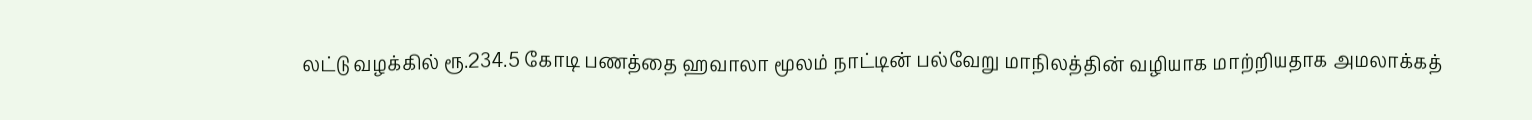லட்டு வழக்கில் ரூ.234.5 கோடி பணத்தை ஹவாலா மூலம் நாட்டின் பல்வேறு மாநிலத்தின் வழியாக மாற்றியதாக அமலாக்கத்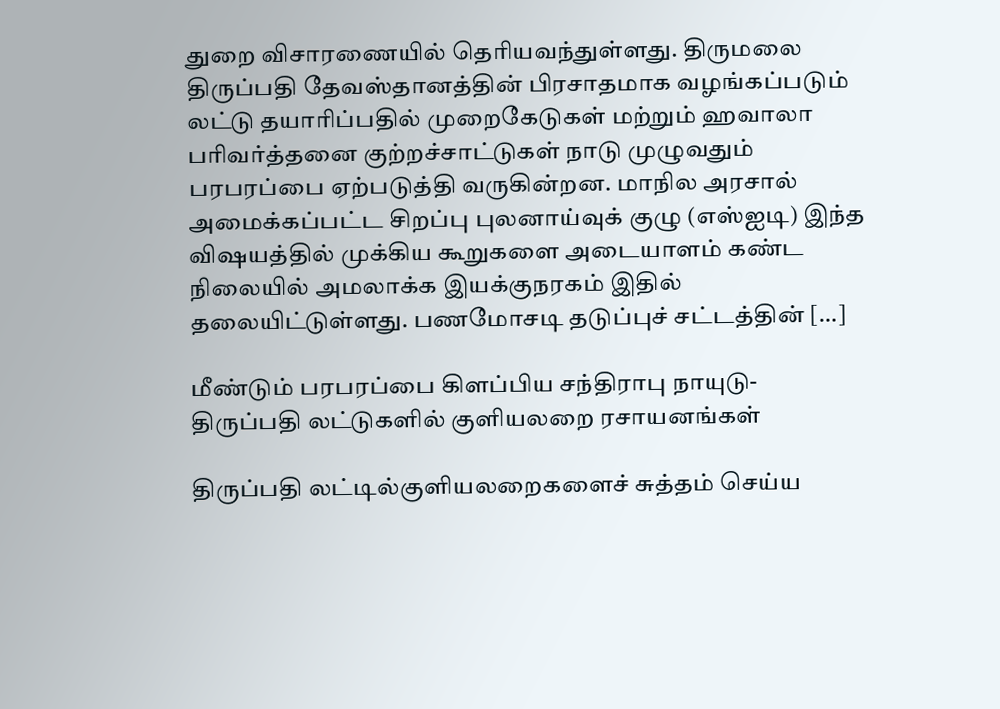துறை விசாரணையில் தெரியவந்துள்ளது. திருமலை திருப்பதி தேவஸ்தானத்தின் பிரசாதமாக வழங்கப்படும் லட்டு தயாரிப்பதில் முறைகேடுகள் மற்றும் ஹவாலா பரிவர்த்தனை குற்றச்சாட்டுகள் நாடு முழுவதும் பரபரப்பை ஏற்படுத்தி வருகின்றன. மாநில அரசால் அமைக்கப்பட்ட சிறப்பு புலனாய்வுக் குழு (எஸ்ஐடி) இந்த விஷயத்தில் முக்கிய கூறுகளை அடையாளம் கண்ட நிலையில் அமலாக்க இயக்குநரகம் இதில் தலையிட்டுள்ளது. பணமோசடி தடுப்புச் சட்டத்தின் […]

மீண்டும் பரபரப்பை கிளப்பிய சந்திராபு நாயுடு- திருப்பதி லட்டுகளில் குளியலறை ரசாயனங்கள்

திருப்பதி லட்டில்குளியலறைகளைச் சுத்தம் செய்ய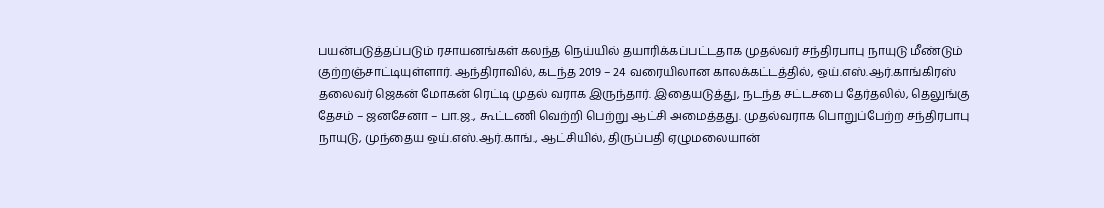பயன்படுத்தப்படும் ரசாயனங்கள் கலந்த நெய்யில் தயாரிக்கப்பட்டதாக முதல்வர் சந்திரபாபு நாயுடு மீண்டும் குற்றஞ்சாட்டியுள்ளார். ஆந்திராவில், கடந்த 2019 – 24 வரையிலான காலக்கட்டத்தில், ஒய்.எஸ்.ஆர்.காங்கிரஸ் தலைவர் ஜெகன் மோகன் ரெட்டி முதல் வராக இருந்தார். இதையடுத்து, நடந்த சட்டசபை தேர்தலில், தெலுங்கு தேசம் – ஜனசேனா – பா.ஜ., கூட்டணி வெற்றி பெற்று ஆட்சி அமைத்தது. முதல்வராக பொறுப்பேற்ற சந்திரபாபு நாயுடு, முந்தைய ஒய்.எஸ்.ஆர்.காங்., ஆட்சியில், திருப்பதி ஏழுமலையான்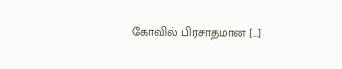கோவில் பிரசாதமான […]